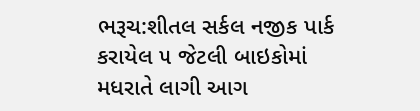ભરૂચ:શીતલ સર્કલ નજીક પાર્ક કરાયેલ ૫ જેટલી બાઇકોમાં મધરાતે લાગી આગ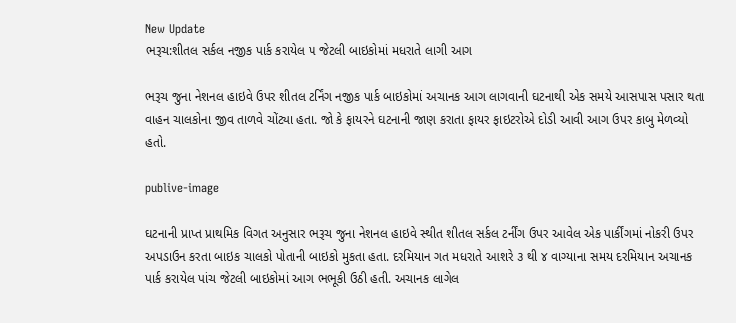New Update
ભરૂચ:શીતલ સર્કલ નજીક પાર્ક કરાયેલ ૫ જેટલી બાઇકોમાં મધરાતે લાગી આગ

ભરૂચ જુના નેશનલ હાઇવે ઉપર શીતલ ટર્નિંગ નજીક પાર્ક બાઇકોમાં અચાનક આગ લાગવાની ઘટનાથી એક સમયે આસપાસ પસાર થતા વાહન ચાલકોના જીવ તાળવે ચોંટ્યા હતા. જો કે ફાયરને ઘટનાની જાણ કરાતા ફાયર ફાઇટરોએ દોડી આવી આગ ઉપર કાબુ મેળવ્યો હતો.

publive-image

ઘટનાની પ્રાપ્ત પ્રાથમિક વિગત અનુસાર ભરૂચ જુના નેશનલ હાઇવે સ્થીત શીતલ સર્કલ ટર્નીંગ ઉપર આવેલ એક પાર્કીંગમાં નોકરી ઉપર અપડાઉન કરતા બાઇક ચાલકો પોતાની બાઇકો મુકતા હતા. દરમિયાન ગત મધરાતે આશરે ૩ થી ૪ વાગ્યાના સમય દરમિયાન અચાનક પાર્ક કરાયેલ પાંચ જેટલી બાઇકોમાં આગ ભભૂકી ઉઠી હતી. અચાનક લાગેલ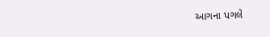આગના પગલે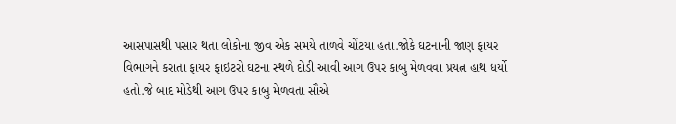આસપાસથી પસાર થતા લોકોના જીવ એક સમયે તાળવે ચોંટયા હતા.જોકે ઘટનાની જાણ ફાયર વિભાગને કરાતા ફાયર ફાઇટરો ઘટના સ્થળે દોડી આવી આગ ઉપર કાબુ મેળવવા પ્રયત્ન હાથ ધર્યો હતો.જે બાદ મોડેથી આગ ઉપર કાબુ મેળવતા સૌએ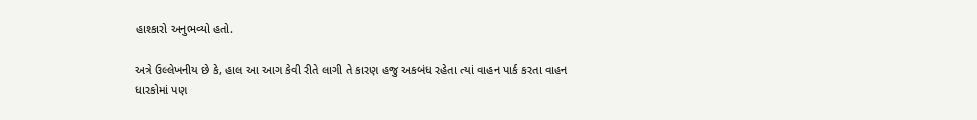હાશ્કારો અનુભવ્યો હતો.

અત્રે ઉલ્લેખનીય છે કે, હાલ આ આગ કેવી રીતે લાગી તે કારણ હજુ અકબંધ રહેતા ત્યાં વાહન પાર્ક કરતા વાહન ધારકોમાં પણ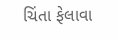ચિંતા ફેલાવા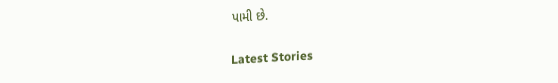પામી છે.

Latest Stories